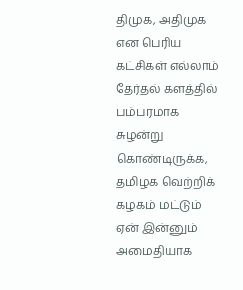திமுக, அதிமுக என பெரிய கட்சிகள் எல்லாம் தேர்தல் களத்தில் பம்பரமாக சுழன்று கொண்டிருக்க, தமிழக வெற்றிக் கழகம் மட்டும் ஏன் இன்னும் அமைதியாக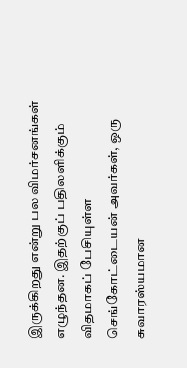இருக்கிறது என்று பல விமர்சனங்கள் எழுந்தன. இதற்குப் பதிலளிக்கும் விதமாகப் பேசியுள்ள செங்கோட்டையன் அவர்கள், ஒரு சுவாரஸ்யமான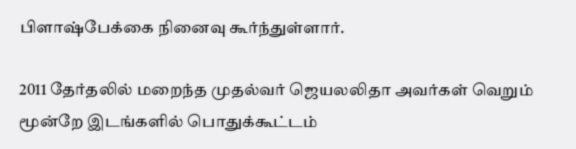பிளாஷ்பேக்கை நினைவு கூர்ந்துள்ளார்.

2011 தேர்தலில் மறைந்த முதல்வர் ஜெயலலிதா அவர்கள் வெறும் மூன்றே இடங்களில் பொதுக்கூட்டம்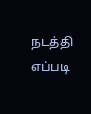நடத்தி எப்படி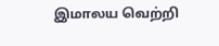இமாலய வெற்றி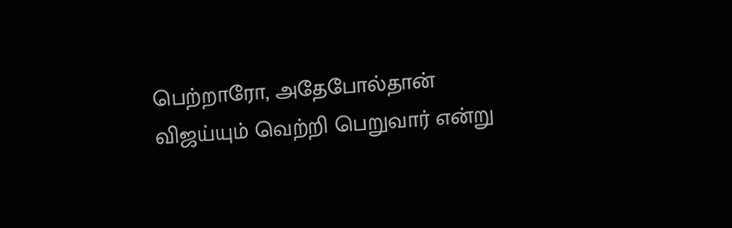பெற்றாரோ, அதேபோல்தான் விஜய்யும் வெற்றி பெறுவார் என்று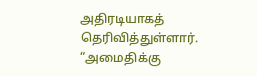அதிரடியாகத் தெரிவித்துள்ளார். “அமைதிக்கு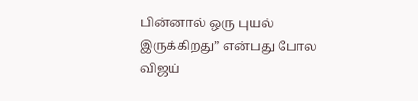பின்னால் ஒரு புயல் இருக்கிறது” என்பது போல விஜய்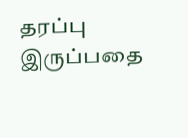தரப்பு இருப்பதை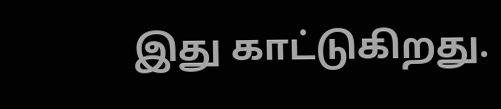இது காட்டுகிறது.